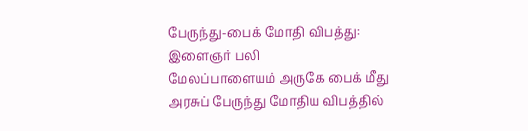பேருந்து-பைக் மோதி விபத்து: இளைஞர் பலி
மேலப்பாளையம் அருகே பைக் மீது அரசுப் பேருந்து மோதிய விபத்தில்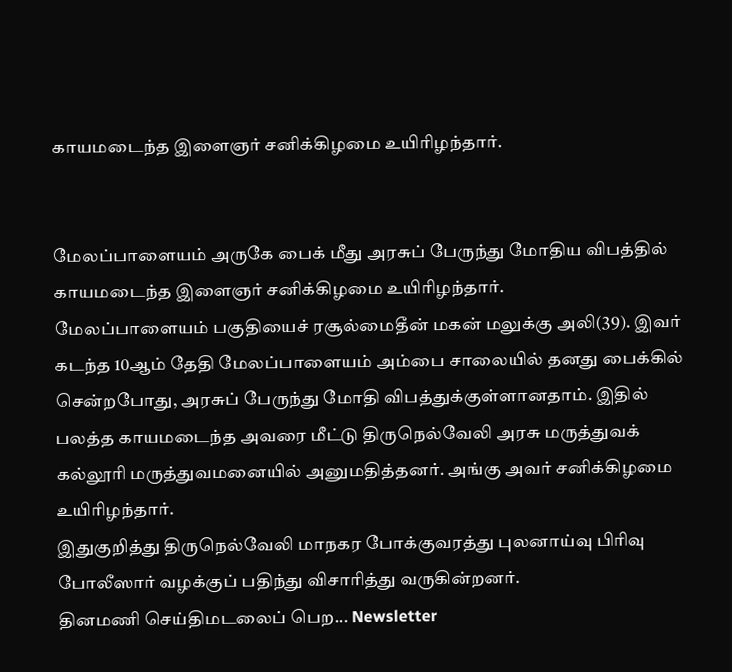காயமடைந்த இளைஞர் சனிக்கிழமை உயிரிழந்தார்.


மேலப்பாளையம் அருகே பைக் மீது அரசுப் பேருந்து மோதிய விபத்தில் காயமடைந்த இளைஞர் சனிக்கிழமை உயிரிழந்தார்.
மேலப்பாளையம் பகுதியைச் ரசூல்மைதீன் மகன் மலுக்கு அலி(39). இவர் கடந்த 10ஆம் தேதி மேலப்பாளையம் அம்பை சாலையில் தனது பைக்கில் சென்றபோது, அரசுப் பேருந்து மோதி விபத்துக்குள்ளானதாம். இதில் பலத்த காயமடைந்த அவரை மீட்டு திருநெல்வேலி அரசு மருத்துவக் கல்லூரி மருத்துவமனையில் அனுமதித்தனர். அங்கு அவர் சனிக்கிழமை உயிரிழந்தார்.
இதுகுறித்து திருநெல்வேலி மாநகர போக்குவரத்து புலனாய்வு பிரிவு போலீஸார் வழக்குப் பதிந்து விசாரித்து வருகின்றனர்.
தினமணி செய்திமடலைப் பெற... Newsletter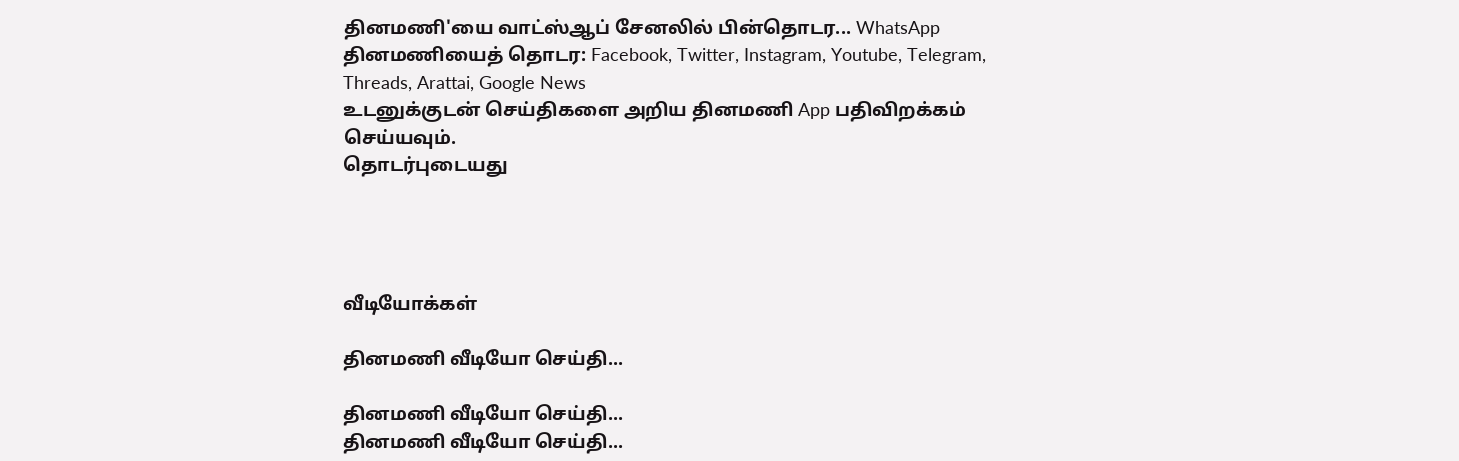தினமணி'யை வாட்ஸ்ஆப் சேனலில் பின்தொடர... WhatsApp
தினமணியைத் தொடர: Facebook, Twitter, Instagram, Youtube, Telegram, Threads, Arattai, Google News
உடனுக்குடன் செய்திகளை அறிய தினமணி App பதிவிறக்கம் செய்யவும்.
தொடர்புடையது




வீடியோக்கள்

தினமணி வீடியோ செய்தி...

தினமணி வீடியோ செய்தி...
தினமணி வீடியோ செய்தி...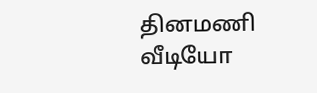தினமணி வீடியோ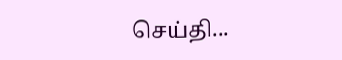செய்தி...